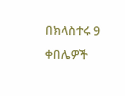በክላስተሩ 9 ቀበሌዎች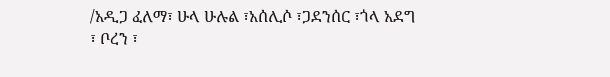/አዲጋ ፈለማ፣ ሁላ ሁሉል ፣አሰሊሶ ፣ጋደንሰር ፣ጎላ አደግ ፣ ቦረን ፣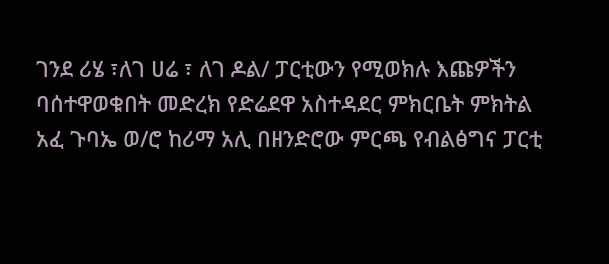ገንደ ሪሄ ፣ለገ ሀሬ ፣ ለገ ዶል/ ፓርቲውን የሚወክሉ እጩዎችን ባሰተዋወቁበት መድረክ የድሬደዋ አስተዳደር ምክርቤት ምክትል አፈ ጉባኤ ወ/ሮ ከሪማ አሊ በዘንድሮው ምርጫ የብልፅግና ፓርቲ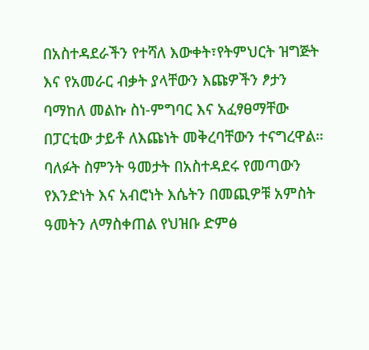በአስተዳደራችን የተሻለ እውቀት፣የትምህርት ዝግጅት እና የአመራር ብቃት ያላቸውን እጩዎችን ፆታን ባማከለ መልኩ ስነ-ምግባር እና አፈፃፀማቸው በፓርቲው ታይቶ ለእጩነት መቅረባቸውን ተናግረዋል።
ባለፉት ስምንት ዓመታት በአስተዳደሩ የመጣውን የእንድነት እና አብሮነት እሴትን በመጪዎቹ አምስት ዓመትን ለማስቀጠል የህዝቡ ድምፅ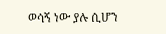ወሳኝ ነው ያሉ ሲሆን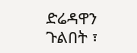ድሬዳዋን ጉልበት ፣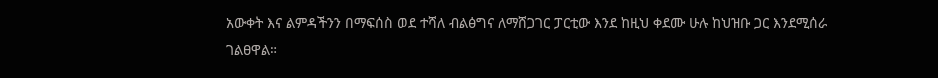አውቀት እና ልምዳችንን በማፍሰስ ወደ ተሻለ ብልፅግና ለማሸጋገር ፓርቲው እንደ ከዚህ ቀደሙ ሁሉ ከህዝቡ ጋር እንደሚሰራ ገልፀዋል።